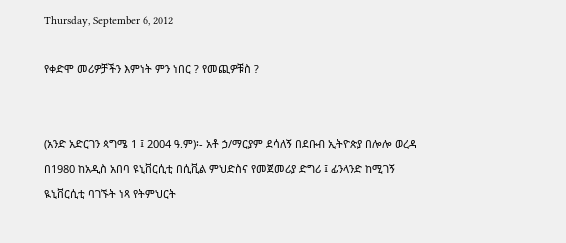Thursday, September 6, 2012

የቀድሞ መሪዎቻችን እምነት ምን ነበር ? የመጪዎቹስ ?


(አንድ አድርገን ጳግሜ 1 ፤ 2004 ዓ.ም)፡- አቶ ኃ/ማርያም ደሳለኝ በደቡብ ኢትዮጵያ በሎሎ ወረዳ በ1980 ከአዲስ አበባ ዩኒቨርሲቲ በሲቪል ምህድስና የመጀመሪያ ድግሪ ፤ ፊንላንድ ከሚገኝ ዪኒቨርሲቲ ባገኙት ነጻ የትምህርት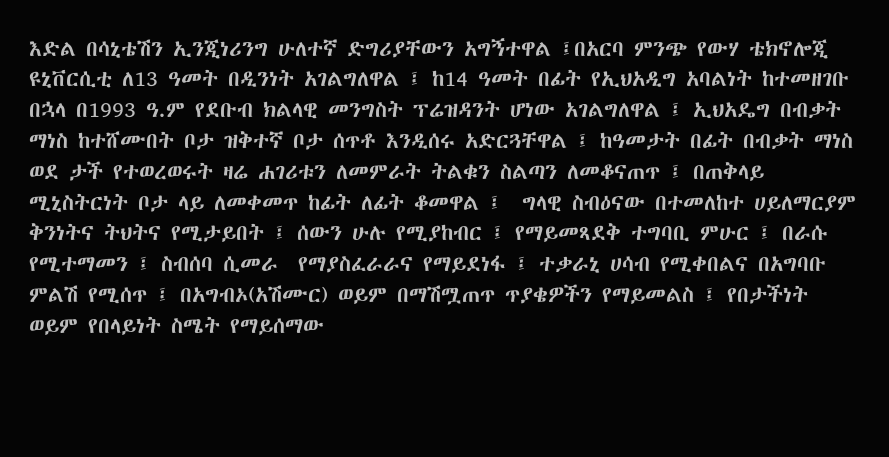እድል በሳኒቴሽን ኢንጂነሪንግ ሁለተኛ ድግሪያቸውን አግኝተዋል ፤በአርባ ምንጭ የውሃ ቴክኖሎጂ ዩኒቨርሲቲ ለ13 ዓመት በዲንነት አገልግለዋል ፤ ከ14 ዓመት በፊት የኢህአዲግ አባልነት ከተመዘገቡ በኋላ በ1993 ዓ.ም የደቡብ ክልላዊ መንግስት ፕሬዝዳንት ሆነው አገልግለዋል ፤ ኢህአዴግ በብቃት ማነስ ከተሸሙበት ቦታ ዝቅተኛ ቦታ ሰጥቶ እንዲሰሩ አድርጓቸዋል ፤ ከዓመታት በፊት በብቃት ማነስ ወደ ታች የተወረወሩት ዛሬ ሐገሪቱን ለመምራት ትልቁን ስልጣን ለመቆናጠጥ ፤ በጠቅላይ ሚኒስትርነት ቦታ ላይ ለመቀመጥ ከፊት ለፊት ቆመዋል ፤  ግላዊ ስብዕናው በተመለከተ ሀይለማርያም ቅንነትና ትህትና የሚታይበት ፤ ሰውን ሁሉ የሚያከብር ፤ የማይመጻደቅ ተግባቢ ምሁር ፤ በራሱ የሚተማመን ፤ ስብሰባ ሲመራ  የማያስፈራራና የማይደነፋ ፤ ተቃራኒ ሀሳብ የሚቀበልና በአግባቡ ምልሽ የሚሰጥ ፤ በአግብኦ(አሽሙር) ወይም በማሽሟጠጥ ጥያቄዎችን የማይመልስ ፤ የበታችነት ወይም የበላይነት ስሜት የማይሰማው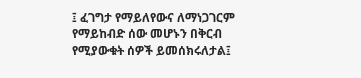፤ ፈገግታ የማይለየውና ለማነጋገርም የማይከብድ ሰው መሆኑን በቅርብ የሚያውቁት ሰዎች ይመሰክሩለታል፤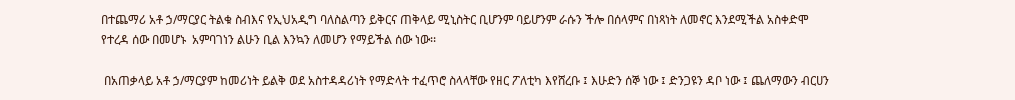በተጨማሪ አቶ ኃ/ማርያር ትልቁ ስብእና የኢህአዲግ ባለስልጣን ይቅርና ጠቅላይ ሚኒስትር ቢሆንም ባይሆንም ራሱን ችሎ በሰላምና በነጻነት ለመኖር እንደሚችል አስቀድሞ የተረዳ ሰው በመሆኑ  አምባገነን ልሁን ቢል እንኳን ለመሆን የማይችል ሰው ነው፡፡

 በአጠቃላይ አቶ ኃ/ማርያም ከመሪነት ይልቅ ወደ አስተዳዳሪነት የማድላት ተፈጥሮ ስላላቸው የዘር ፖለቲካ እየሸረቡ ፤ እሁድን ሰኞ ነው ፤ ድንጋዩን ዳቦ ነው ፤ ጨለማውን ብርሀን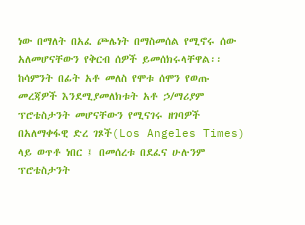ነው በማለት በአፈ ጮሌነት በማስመሰል የሚኖሩ ሰው አለመሆናቸውን የቅርብ ሰዎች ይመሰክሩላቸዋል፡፡ ከሳምንት በፊት አቶ መለስ የሞቱ ሰሞን የወጡ መረጃዎች እንደሚያመለክቱት አቶ ኃ/ማሪያም ፕሮቴስታንት መሆናቸውን የሚናገሩ ዘገባዎች በአለማቀፋዊ ድረ ገጾች(Los Angeles Times) ላይ ወጥቶ ነበር ፤ በመሰረቱ በደፈና ሁሉንም ፕሮቴስታንት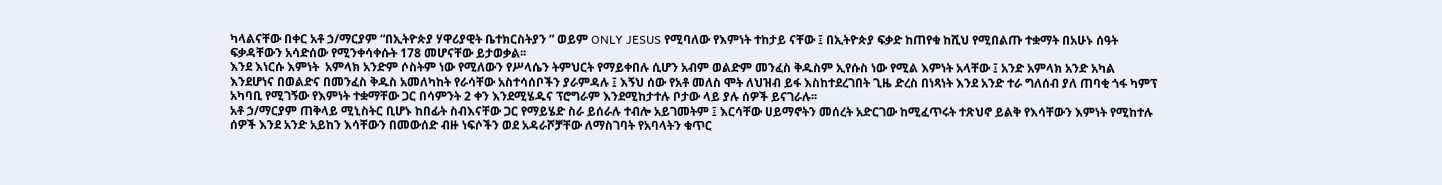ካላልናቸው በቀር አቶ ኃ/ማርያም “በኢትዮጵያ ሃዋሪያዊት ቤተክርስትያን ” ወይም ONLY JESUS የሚባለው የእምነት ተከታይ ናቸው ፤ በኢትዮጵያ ፍቃድ ከጠየቁ ከሺህ የሚበልጡ ተቋማት በአሁኑ ሰዓት ፍቃዳቸውን አሳድሰው የሚንቀሳቀሱት 178 መሆናቸው ይታወቃል፡፡
እንደ እነርሱ እምነት  አምላክ አንድም ሶስትም ነው የሚለውን የሥላሴን ትምህርት የማይቀበሉ ሲሆን አብም ወልድም መንፈስ ቅዱስም ኢየሱስ ነው የሚል እምነት አላቸው ፤ አንድ አምላክ አንድ አካል እንደሆነና በወልድና በመንፈስ ቅዱስ አመለካከት የራሳቸው አስተሳሰቦችን ያራምዳሉ ፤ እኝህ ሰው የአቶ መለስ ሞት ለህዝብ ይፋ እስከተደረገበት ጊዜ ድረስ በነጻነት እንደ አንድ ተራ ግለሰብ ያለ ጠባቂ ጎፋ ካምፕ አካባቢ የሚገኝው የእምነት ተቋማቸው ጋር በሳምንት 2 ቀን እንደሚሄዱና ፕሮግራም እንደሚከታተሉ ቦታው ላይ ያሉ ሰዎች ይናገራሉ፡፡
አቶ ኃ/ማርያም ጠቅላይ ሚኒስትር ቢሆኑ ከበፊት ስብእናቸው ጋር የማይሄድ ስራ ይሰራሉ ተብሎ አይገመትም ፤ እርሳቸው ሀይማኖትን መሰረት አድርገው ከሚፈጥሩት ተጽህኖ ይልቅ የእሳቸውን እምነት የሚከተሉ ሰዎች እንደ አንድ አይከን እሳቸውን በመውሰድ ብዙ ነፍሶችን ወደ አዳራሾቻቸው ለማስገባት የአባላትን ቁጥር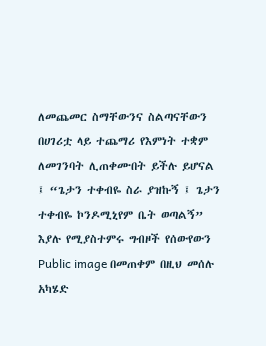ለመጨመር ስማቸውንና ስልጣናቸውን በሀገሪቷ ላይ ተጨማሪ የእምነት ተቋም ለመገንባት ሊጠቀሙበት ይችሉ ይሆናል ፤ “ጌታን ተቀብዬ ስራ ያዝኩኝ ፤ ጌታን ተቀብዬ ኮንዶሚኒየም ቤት ወጣልኝ” እያሉ የሚያስተምሩ ግብዞች የሰውየውን Public image በመጠቀም በዚህ መሰሉ አካሄድ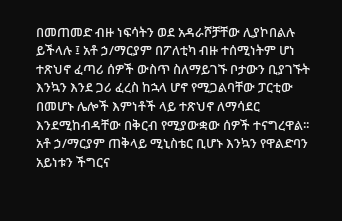በመጠመድ ብዙ ነፍሳትን ወደ አዳራሾቻቸው ሊያኮበልሉ ይችላሉ ፤ አቶ ኃ/ማርያም በፖለቲካ ብዙ ተሰሚነትም ሆነ ተጽህኖ ፈጣሪ ሰዎች ውስጥ ስለማይገኙ ቦታውን ቢያገኙት እንኳን እንደ ጋሪ ፈረስ ከኋላ ሆኖ የሚጋልባቸው ፓርቲው በመሆኑ ሌሎች እምነቶች ላይ ተጽህኖ ለማሳደር እንደሚከብዳቸው በቅርብ የሚያውቋው ሰዎች ተናግረዋል፡፡
አቶ ኃ/ማርያም ጠቅላይ ሚኒስቴር ቢሆኑ እንኳን የዋልድባን አይነቱን ችግርና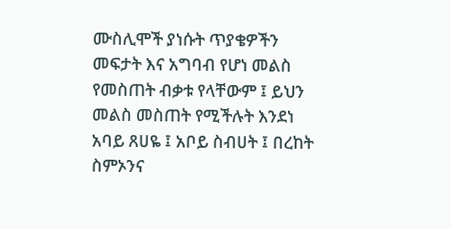ሙስሊሞች ያነሱት ጥያቄዎችን መፍታት እና አግባብ የሆነ መልስ የመስጠት ብቃቱ የላቸውም ፤ ይህን መልስ መስጠት የሚችሉት እንደነ አባይ ጸሀዬ ፤ አቦይ ስብሀት ፤ በረከት ስምኦንና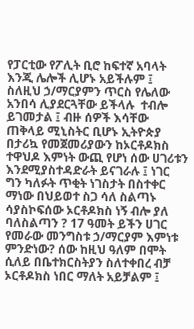የፓርቲው የፖሊት ቢሮ ከፍተኛ አባላት እንጂ ሌሎች ሊሆኑ አይችሉም ፤ ስለዚህ ኃ/ማርያምን ጥርስ የሌለው አንበሳ ሊያደርጓቸው ይችላሉ  ተብሎ ይገመታል ፤ ብዙ ሰዎች እሳቸው ጠቅላይ ሚኒስትር ቢሆኑ ኢትዮጵያ በታሪኳ የመጀመሪያውን ከኦርቶዶክስ ተዋህዶ እምነት ውጪ የሆነ ሰው ሀገሪቱን እንደሚያስተዳድራት ይናገራሉ ፤ ነገር ግን ካለፉት ጥቂት ነገስታት በስተቀር ማነው በህይወተ ስጋ ሳለ ስልጣኑ ሳያስኮፍሰው ኦርቶዶክስ ነኝ ብሎ ያለ ባለስልጣን ? 17 ዓመት ይችን ሀገር የመራው መንግስቱ ኃ/ማርያም እምነቱ ምንድነው? ሰው ከዚህ ዓለም በሞት ሲለይ በቤተክርስትያን ስለተቀበረ ብቻ ኦርቶዶክስ ነበር ማለት አይቻልም ፤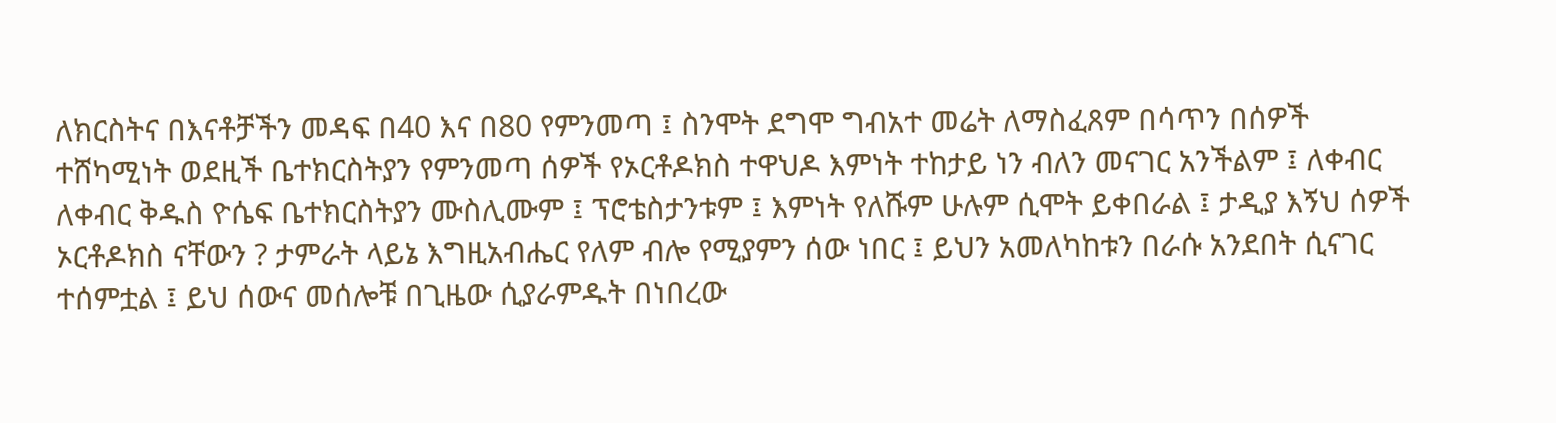ለክርስትና በእናቶቻችን መዳፍ በ40 እና በ80 የምንመጣ ፤ ስንሞት ደግሞ ግብአተ መሬት ለማስፈጸም በሳጥን በሰዎች ተሸካሚነት ወደዚች ቤተክርስትያን የምንመጣ ሰዎች የኦርቶዶክስ ተዋህዶ እምነት ተከታይ ነን ብለን መናገር አንችልም ፤ ለቀብር ለቀብር ቅዱስ ዮሴፍ ቤተክርስትያን ሙስሊሙም ፤ ፕሮቴስታንቱም ፤ እምነት የለሹም ሁሉም ሲሞት ይቀበራል ፤ ታዲያ እኝህ ሰዎች ኦርቶዶክስ ናቸውን ? ታምራት ላይኔ እግዚአብሔር የለም ብሎ የሚያምን ሰው ነበር ፤ ይህን አመለካከቱን በራሱ አንደበት ሲናገር ተሰምቷል ፤ ይህ ሰውና መሰሎቹ በጊዜው ሲያራምዱት በነበረው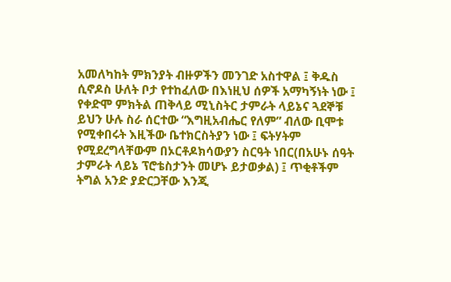አመለካከት ምክንያት ብዙዎችን መንገድ አስተዋል ፤ ቅዱስ ሲኖዶስ ሁለት ቦታ የተከፈለው በእነዚህ ሰዎች አማካኝነት ነው ፤ የቀድሞ ምክትል ጠቅላይ ሚኒስትር ታምራት ላይኔና ጓደኞቹ ይህን ሁሉ ስራ ሰርተው “እግዚአብሔር የለም” ብለው ቢሞቱ የሚቀበሩት እዚችው ቤተክርስትያን ነው ፤ ፍትሃትም የሚደረግላቸውም በኦርቶዶክሳውያን ስርዓት ነበር(በአሁኑ ሰዓት ታምራት ላይኔ ፕሮቴስታንት መሆኑ ይታወቃል) ፤ ጥቂቶችም ትግል አንድ ያድርጋቸው እንጂ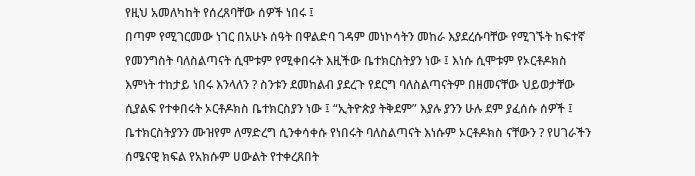የዚህ አመለካከት የሰረጸባቸው ሰዎች ነበሩ ፤
በጣም የሚገርመው ነገር በአሁኑ ሰዓት በዋልድባ ገዳም መነኮሳትን መከራ እያደረሱባቸው የሚገኙት ከፍተኛ የመንግስት ባለስልጣናት ሲሞቱም የሚቀበሩት እዚችው ቤተክርስትያን ነው ፤ እነሱ ሲሞቱም የኦርቶዶክስ እምነት ተከታይ ነበሩ እንላለን ? ስንቱን ደመከልብ ያደረጉ የደርግ ባለስልጣናትም በዘመናቸው ህይወታቸው ሲያልፍ የተቀበሩት ኦርቶዶክስ ቤተክርስያን ነው ፤ “ኢትዮጵያ ትቅደም” እያሉ ያንን ሁሉ ደም ያፈሰሱ ሰዎች ፤ ቤተክርስትያንን ሙዝየም ለማድረግ ሲንቀሳቀሱ የነበሩት ባለስልጣናት እነሱም ኦርቶዶክስ ናቸውን ? የሀገራችን ሰሜናዊ ክፍል የአክሱም ሀውልት የተቀረጸበት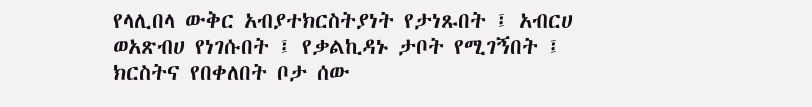የላሊበላ ውቅር አብያተክርስትያነት የታነጹበት ፤ አብርሀ ወአጽብሀ የነገሱበት ፤ የቃልኪዳኑ ታቦት የሚገኝበት ፤ ክርስትና የበቀለበት ቦታ ሰው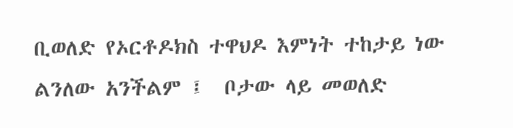ቢወለድ የኦርቶዶክስ ተዋህዶ እምነት ተከታይ ነው ልንለው አንችልም ፤  ቦታው ላይ መወለድ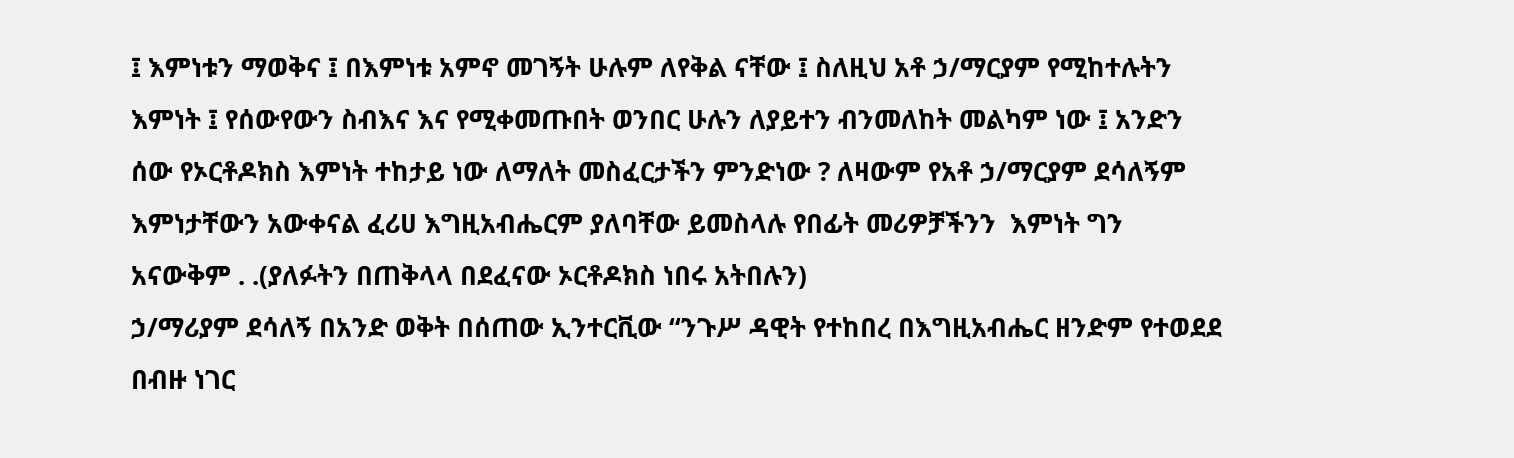፤ እምነቱን ማወቅና ፤ በእምነቱ አምኖ መገኝት ሁሉም ለየቅል ናቸው ፤ ስለዚህ አቶ ኃ/ማርያም የሚከተሉትን እምነት ፤ የሰውየውን ስብእና እና የሚቀመጡበት ወንበር ሁሉን ለያይተን ብንመለከት መልካም ነው ፤ አንድን ሰው የኦርቶዶክስ እምነት ተከታይ ነው ለማለት መስፈርታችን ምንድነው ? ለዛውም የአቶ ኃ/ማርያም ደሳለኝም እምነታቸውን አውቀናል ፈሪሀ እግዚአብሔርም ያለባቸው ይመስላሉ የበፊት መሪዎቻችንን  እምነት ግን አናውቅም . .(ያለፉትን በጠቅላላ በደፈናው ኦርቶዶክስ ነበሩ አትበሉን)
ኃ/ማሪያም ደሳለኝ በአንድ ወቅት በሰጠው ኢንተርቪው “ንጉሥ ዳዊት የተከበረ በእግዚአብሔር ዘንድም የተወደደ በብዙ ነገር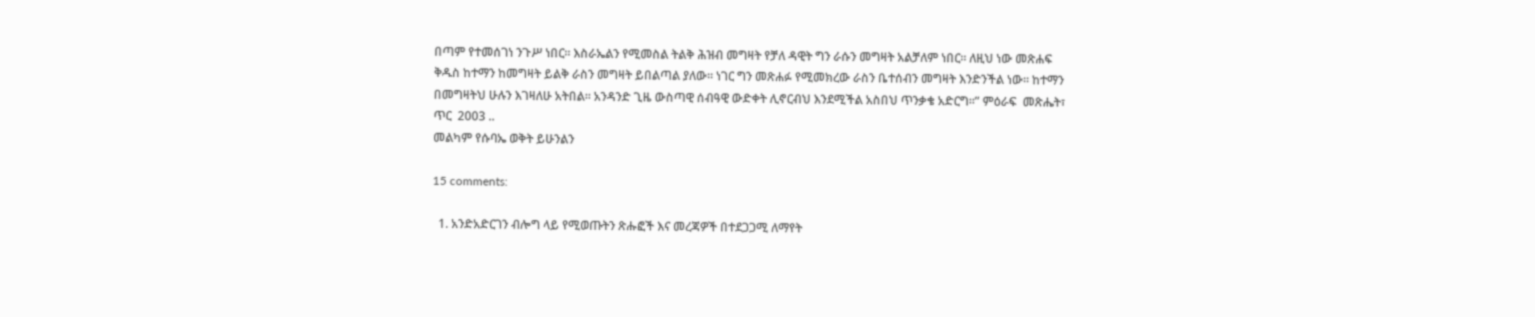በጣም የተመሰገነ ንጉሥ ነበር፡፡ እስራኤልን የሚመስል ትልቅ ሕዝብ መግዛት የቻለ ዳዊት ግን ራሱን መግዛት አልቻለም ነበር፡፡ ለዚህ ነው መጽሐፍ ቅዱስ ከተማን ከመግዛት ይልቅ ራስን መግዛት ይበልጣል ያለው፡፡ ነገር ግን መጽሐፉ የሚመክረው ራስን ቤተሰብን መግዛት እንድንችል ነው፡፡ ከተማን በመግዛትህ ሁሉን እገዛለሁ አትበል፡፡ አንዳንድ ጊዜ ውስጣዊ ሰብዓዊ ውድቀት ሊኖርብህ እንደሚችል አስበህ ጥንቃቄ አድርግ፡፡” ምዕራፍ  መጽሔት፣ ጥር  2003 ..
መልካም የሱባኤ ወቅት ይሁንልን

15 comments:

  1. አንድአድርገን ብሎግ ላይ የሚወጡትን ጽሑፎች እና መረጃዎች በተደጋጋሚ ለማየት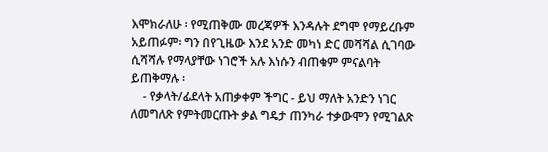እሞክራለሁ ፡ የሚጠቅሙ መረጃዎች እንዳሉት ደግሞ የማይረቡም አይጠፉም፡ ግን በየጊዜው እንደ አንድ መካነ ድር መሻሻል ሲገባው ሲሻሻሉ የማላያቸው ነገሮች አሉ እነሱን ብጠቁም ምናልባት ይጠቅማሉ ፡
    - የቃላት/ፊደላት አጠቃቀም ችግር - ይህ ማለት አንድን ነገር ለመግለጽ የምትመርጡት ቃል ግዴታ ጠንካራ ተቃውሞን የሚገልጽ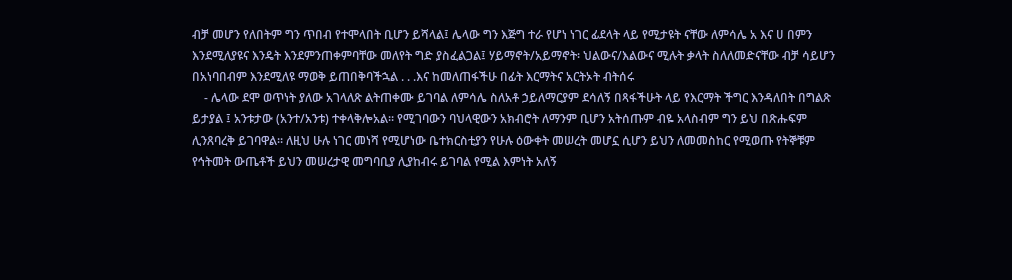ብቻ መሆን የለበትም ግን ጥበብ የተሞላበት ቢሆን ይሻላል፤ ሌላው ግን እጅግ ተራ የሆነ ነገር ፊደላት ላይ የሚታዩት ናቸው ለምሳሌ አ እና ሀ በምን እንደሚለያዩና እንዴት እንደምንጠቀምባቸው መለየት ግድ ያስፈልጋል፤ ሃይማኖት/አይማኖት፡ ህልውና/እልውና ሚሉት ቃላት ስለለመድናቸው ብቻ ሳይሆን በአነባበብም እንደሚለዩ ማወቅ ይጠበቅባችኋል . . .እና ከመለጠፋችሁ በፊት እርማትና አርትኦት ብትሰሩ
    - ሌላው ደሞ ወጥነት ያለው አገላለጽ ልትጠቀሙ ይገባል ለምሳሌ ስለአቶ ኃይለማርያም ደሳለኝ በጻፋችሁት ላይ የእርማት ችግር እንዳለበት በግልጽ ይታያል ፤ አንቱታው (አንተ/አንቱ) ተቀላቅሎአል፡፡ የሚገባውን ባህላዊውን አክብሮት ለማንም ቢሆን አትሰጡም ብዬ አላስብም ግን ይህ በጽሑፍም ሊንጸባረቅ ይገባዋል፡፡ ለዚህ ሁሉ ነገር መነሻ የሚሆነው ቤተክርስቲያን የሁሉ ዕውቀት መሠረት መሆኗ ሲሆን ይህን ለመመስከር የሚወጡ የትኞቹም የኅትመት ውጤቶች ይህን መሠረታዊ መግባቢያ ሊያከብሩ ይገባል የሚል እምነት አለኝ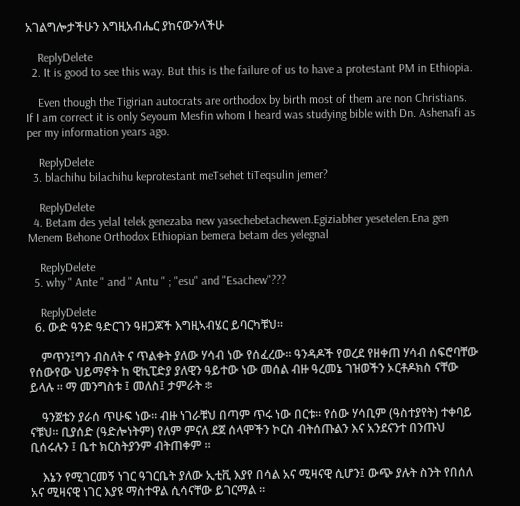አገልግሎታችሁን እግዚአብሔር ያከናውንላችሁ

    ReplyDelete
  2. It is good to see this way. But this is the failure of us to have a protestant PM in Ethiopia.

    Even though the Tigirian autocrats are orthodox by birth most of them are non Christians. If I am correct it is only Seyoum Mesfin whom I heard was studying bible with Dn. Ashenafi as per my information years ago.

    ReplyDelete
  3. blachihu bilachihu keprotestant meTsehet tiTeqsulin jemer?

    ReplyDelete
  4. Betam des yelal telek genezaba new yasechebetachewen.Egiziabher yesetelen.Ena gen Menem Behone Orthodox Ethiopian bemera betam des yelegnal

    ReplyDelete
  5. why " Ante " and " Antu " ; "esu" and "Esachew"???

    ReplyDelete
  6. ውድ ዓንድ ዓድርገን ዓዘጋጆች እግዚኣብሄር ይባርካቹህ።

    ምጥን፤ግን ብስለት ና ጥልቀት ያለው ሃሳብ ነው የሰፈረው። ዓንዳዶች የወረደ የዘቀጠ ሃሳብ ሰፍሮባቸው የሰውየው ህይማኖት ከ ዊኪፒድያ ያለዊን ዓይተው ነው መሰል ብዙ ዓረመኔ ገዝወችን ኦርቶዶክስ ናቸው ይላሉ ። ማ መንግስቱ ፤ መለስ፤ ታምራት ፨

    ዓንጀቴን ያራሰ ጥሁፍ ነው። ብዙ ነገራቹህ በጣም ጥሩ ነው በርቱ። የሰው ሃሳቢም (ዓስተያየት) ተቀባይ ናቹህ። ቢያሰድ (ዓድሎነትም) የለም ምናለ ደጀ ሰላሞችን ኮርስ ብትሰጡልን እና አንደናንተ በንጡህ ቢሰሩሉን ፤ ቤተ ክርስትያንም ብትጠቀም ።

    እኔን የሚገርመኝ ነገር ዓገርቤት ያለው ኢቲቪ እያየ በሳል አና ሚዛናዊ ሲሆን፤ ውጭ ያሉት ስንት የበሰለ አና ሚዛናዊ ነገር እያዩ ማስተዋል ሲሳናቸው ይገርማል ።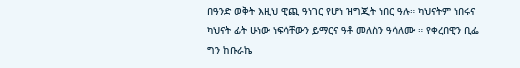በዓንድ ወቅት እዚህ ዊጪ ዓነገር የሆነ ዝግጂት ነበር ዓሉ። ካህናትም ነበሩና ካህናት ፊት ሁነው ነፍሳቸውን ይማርና ዓቶ መለስን ዓሳለሙ ። የቀረበዊን ቢፌ ግን ከቡራኬ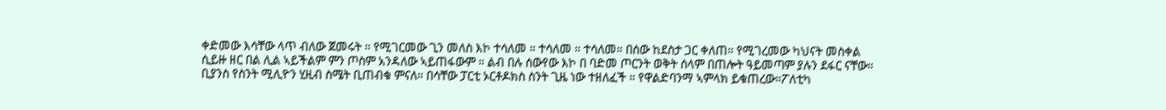ቀድመው እሳቸው ላጥ ብለው ጀመሩት ። የሚገርመው ጊን መለስ እኮ ተሳለመ ። ተሳለመ ። ተሳለመ። በሰው ከደስታ ጋር ቀለጠ። የሚገረመው ካህናት መስቀል ሲይዙ ዘር በል ሊል ኣይችልም ምን ጦስም አንዳለው ኣይጠፋውም ። ልብ በሉ ሰውየው እኮ በ ባድመ ጦርንት ወቅት ሰላም በጠሎት ዓይመጣም ያሉን ደፋር ናቸው። ቢያንስ የስንት ሚሊዮን ሂዚብ ስሜት ቢጠብቁ ምናለ። በሳቸው ፓርቲ ኦርቶዶክስ ስንት ጊዜ ነው ተዘለፈች ። የዋልድባንማ ኣምላክ ይቁጠረው።ፖለቲካ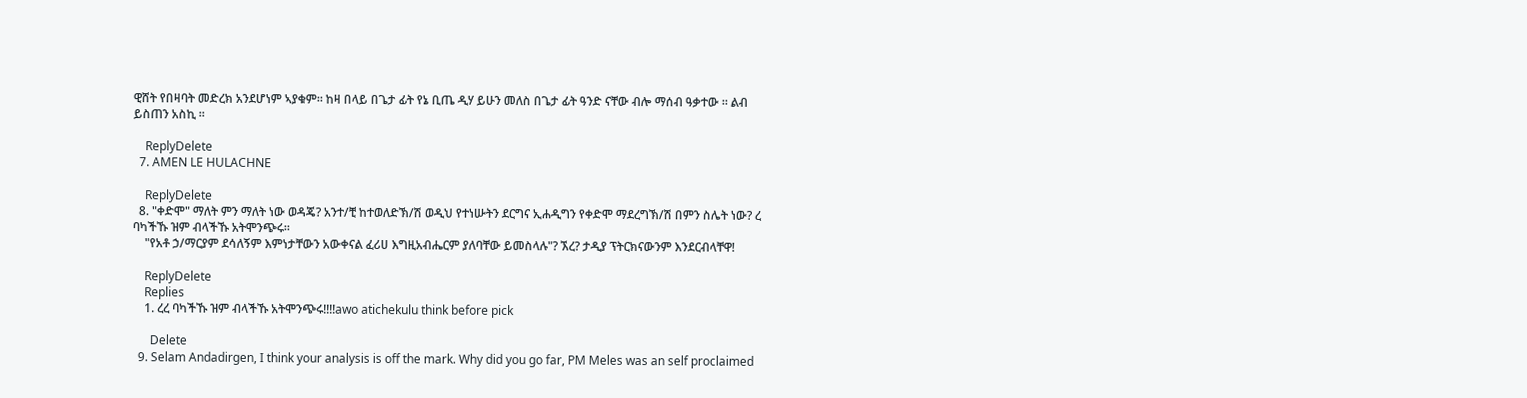ዊሸት የበዛባት መድረክ አንደሆነም ኣያቁም። ከዛ በላይ በጌታ ፊት የኔ ቢጤ ዲሃ ይሁን መለስ በጌታ ፊት ዓንድ ናቸው ብሎ ማሰብ ዓቃተው ። ልብ ይስጠን አስኪ ።

    ReplyDelete
  7. AMEN LE HULACHNE

    ReplyDelete
  8. "ቀድሞ" ማለት ምን ማለት ነው ወዳጄ? አንተ/ቺ ከተወለድኽ/ሽ ወዲህ የተነሡትን ደርግና ኢሐዲግን የቀድሞ ማደረግኽ/ሽ በምን ስሌት ነው? ረ ባካችኹ ዝም ብላችኹ አትሞንጭሩ።
    "የአቶ ኃ/ማርያም ደሳለኝም እምነታቸውን አውቀናል ፈሪሀ እግዚአብሔርም ያለባቸው ይመስላሉ"? ኧረ? ታዲያ ፕትርክናውንም እንደርብላቸዋ!

    ReplyDelete
    Replies
    1. ረረ ባካችኹ ዝም ብላችኹ አትሞንጭሩ!!!!awo atichekulu think before pick

      Delete
  9. Selam Andadirgen, I think your analysis is off the mark. Why did you go far, PM Meles was an self proclaimed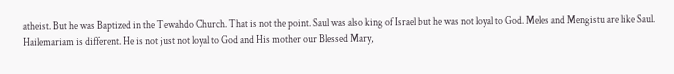atheist. But he was Baptized in the Tewahdo Church. That is not the point. Saul was also king of Israel but he was not loyal to God. Meles and Mengistu are like Saul. Hailemariam is different. He is not just not loyal to God and His mother our Blessed Mary,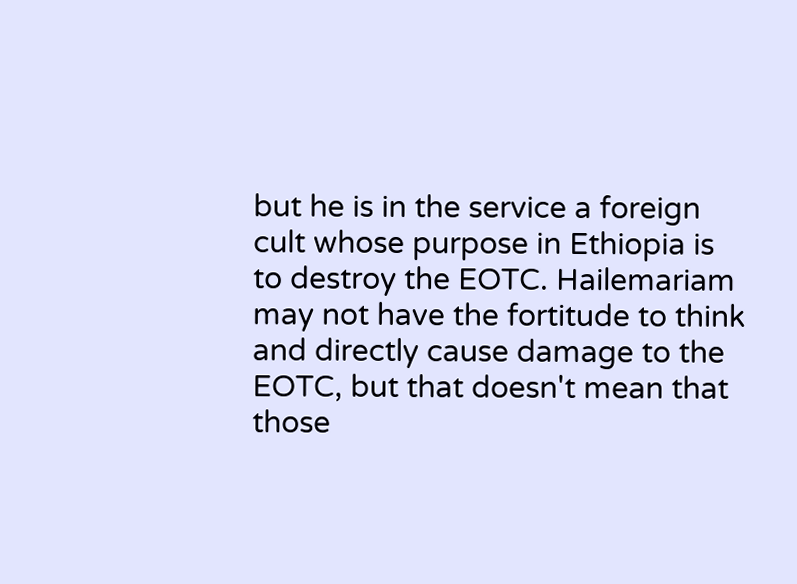but he is in the service a foreign cult whose purpose in Ethiopia is to destroy the EOTC. Hailemariam may not have the fortitude to think and directly cause damage to the EOTC, but that doesn't mean that those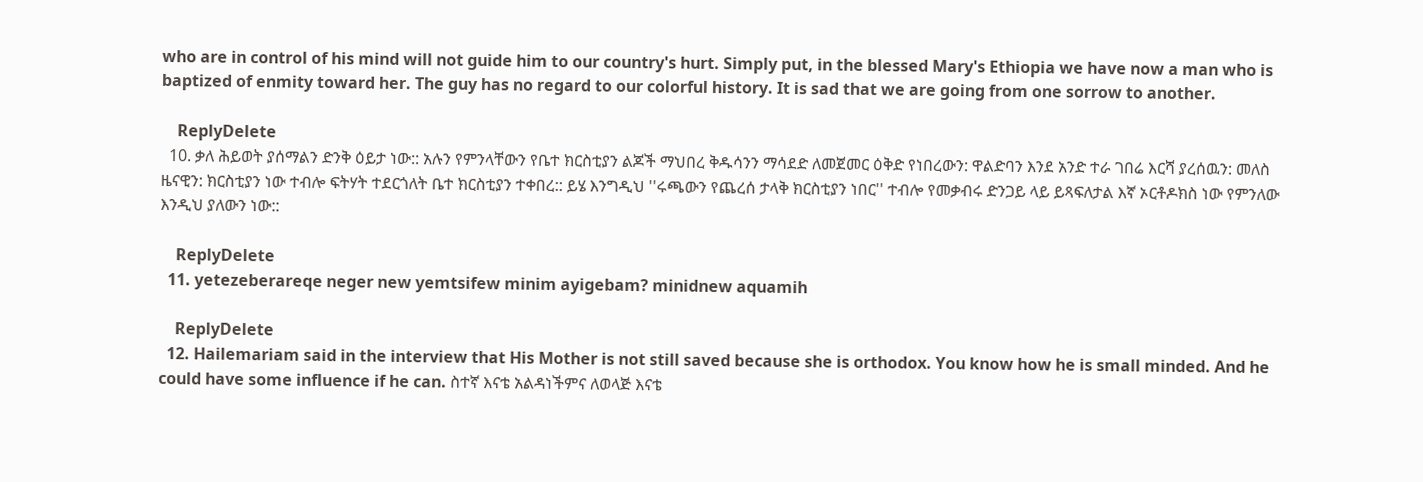who are in control of his mind will not guide him to our country's hurt. Simply put, in the blessed Mary's Ethiopia we have now a man who is baptized of enmity toward her. The guy has no regard to our colorful history. It is sad that we are going from one sorrow to another.

    ReplyDelete
  10. ቃለ ሕይወት ያሰማልን ድንቅ ዕይታ ነው:: አሉን የምንላቸውን የቤተ ክርስቲያን ልጆች ማህበረ ቅዱሳንን ማሳደድ ለመጀመር ዕቅድ የነበረውን: ዋልድባን እንደ አንድ ተራ ገበሬ እርሻ ያረሰዉን: መለስ ዜናዊን: ክርስቲያን ነው ተብሎ ፍትሃት ተደርጎለት ቤተ ክርስቲያን ተቀበረ:: ይሄ እንግዲህ ''ሩጫውን የጨረሰ ታላቅ ክርስቲያን ነበር'' ተብሎ የመቃብሩ ድንጋይ ላይ ይጻፍለታል እኛ ኦርቶዶክስ ነው የምንለው እንዲህ ያለውን ነው::

    ReplyDelete
  11. yetezeberareqe neger new yemtsifew minim ayigebam? minidnew aquamih

    ReplyDelete
  12. Hailemariam said in the interview that His Mother is not still saved because she is orthodox. You know how he is small minded. And he could have some influence if he can. ስተኛ እናቴ አልዳነችምና ለወላጅ እናቴ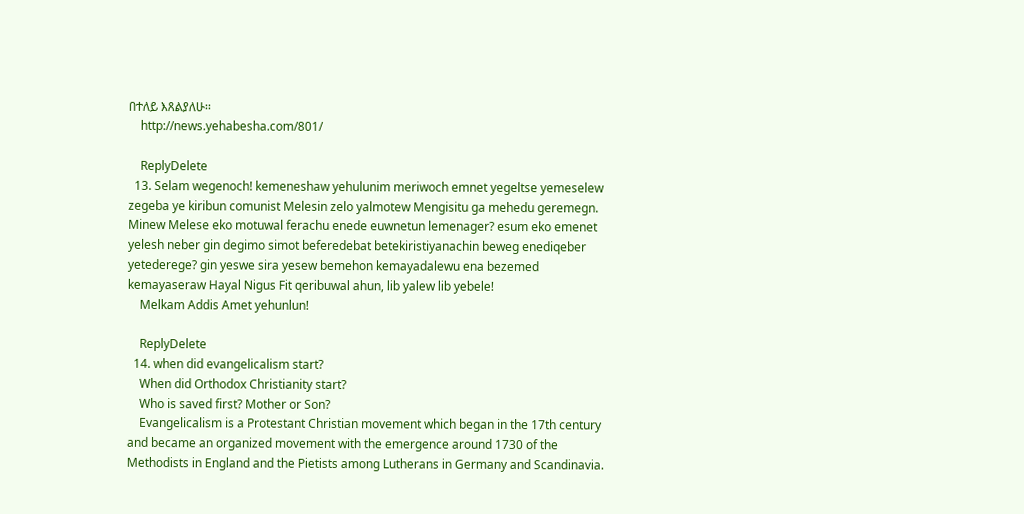በተለይ እጸልያለሁ፡፡
    http://news.yehabesha.com/801/

    ReplyDelete
  13. Selam wegenoch! kemeneshaw yehulunim meriwoch emnet yegeltse yemeselew zegeba ye kiribun comunist Melesin zelo yalmotew Mengisitu ga mehedu geremegn. Minew Melese eko motuwal ferachu enede euwnetun lemenager? esum eko emenet yelesh neber gin degimo simot beferedebat betekiristiyanachin beweg enediqeber yetederege? gin yeswe sira yesew bemehon kemayadalewu ena bezemed kemayaseraw Hayal Nigus Fit qeribuwal ahun, lib yalew lib yebele!
    Melkam Addis Amet yehunlun!

    ReplyDelete
  14. when did evangelicalism start?
    When did Orthodox Christianity start?
    Who is saved first? Mother or Son?
    Evangelicalism is a Protestant Christian movement which began in the 17th century and became an organized movement with the emergence around 1730 of the Methodists in England and the Pietists among Lutherans in Germany and Scandinavia.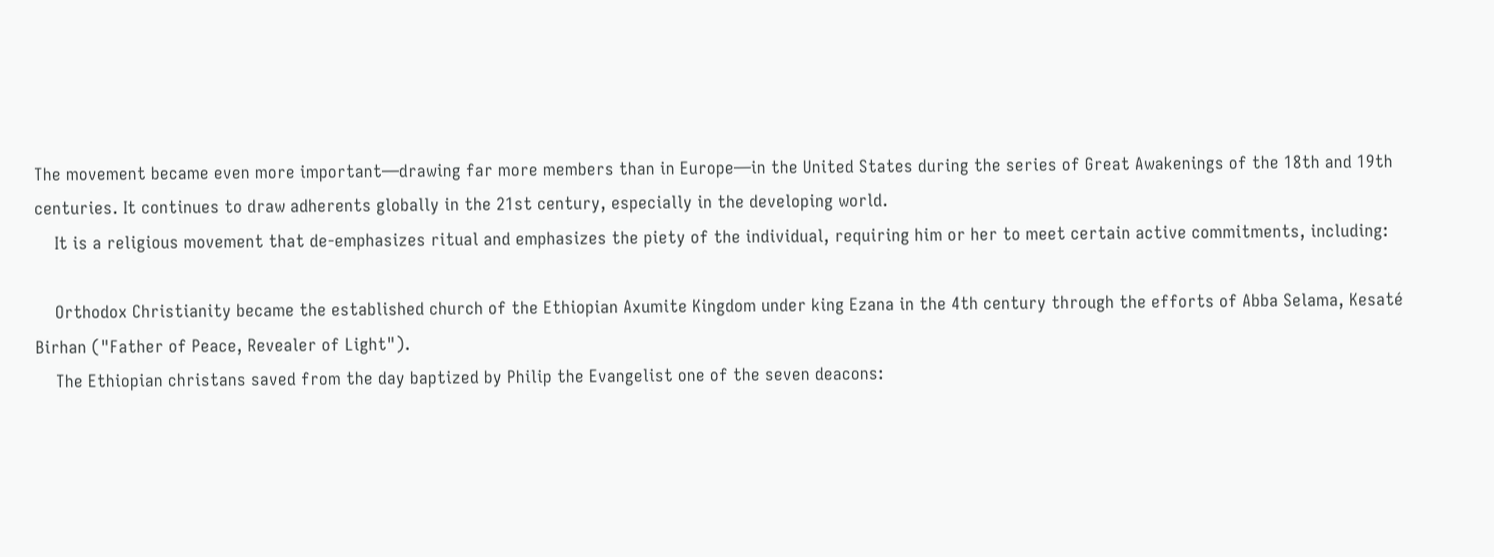The movement became even more important—drawing far more members than in Europe—in the United States during the series of Great Awakenings of the 18th and 19th centuries. It continues to draw adherents globally in the 21st century, especially in the developing world.
    It is a religious movement that de-emphasizes ritual and emphasizes the piety of the individual, requiring him or her to meet certain active commitments, including:

    Orthodox Christianity became the established church of the Ethiopian Axumite Kingdom under king Ezana in the 4th century through the efforts of Abba Selama, Kesaté Birhan ("Father of Peace, Revealer of Light").
    The Ethiopian christans saved from the day baptized by Philip the Evangelist one of the seven deacons: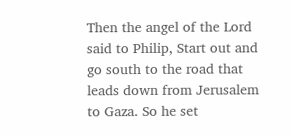Then the angel of the Lord said to Philip, Start out and go south to the road that leads down from Jerusalem to Gaza. So he set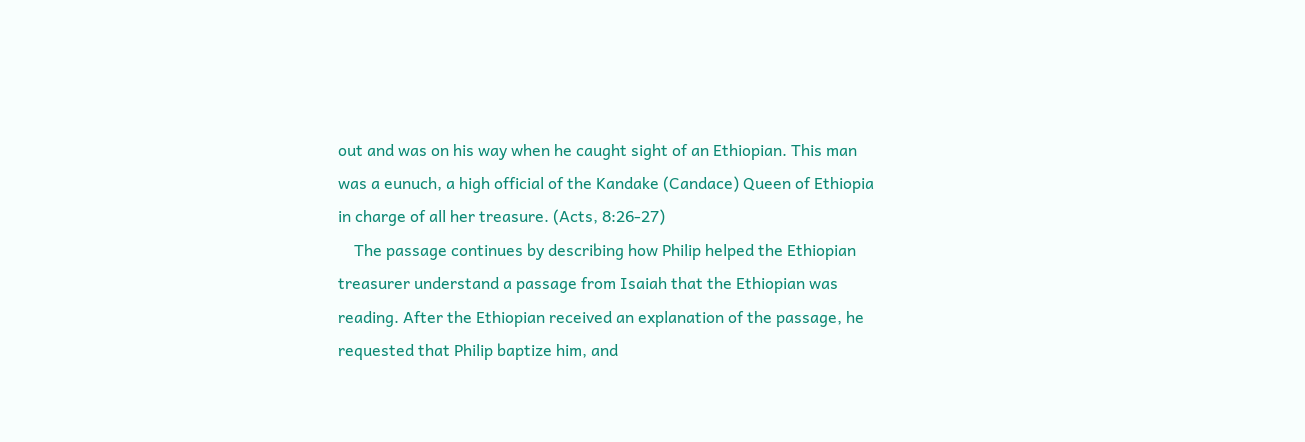out and was on his way when he caught sight of an Ethiopian. This man was a eunuch, a high official of the Kandake (Candace) Queen of Ethiopia in charge of all her treasure. (Acts, 8:26-27)
    The passage continues by describing how Philip helped the Ethiopian treasurer understand a passage from Isaiah that the Ethiopian was reading. After the Ethiopian received an explanation of the passage, he requested that Philip baptize him, and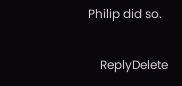Philip did so.

    ReplyDelete